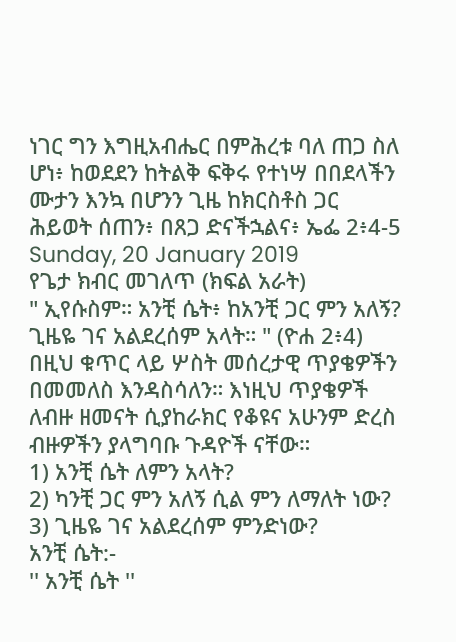ነገር ግን እግዚአብሔር በምሕረቱ ባለ ጠጋ ስለ ሆነ፥ ከወደደን ከትልቅ ፍቅሩ የተነሣ በበደላችን ሙታን እንኳ በሆንን ጊዜ ከክርስቶስ ጋር ሕይወት ሰጠን፥ በጸጋ ድናችኋልና፥ ኤፌ 2፥4-5
Sunday, 20 January 2019
የጌታ ክብር መገለጥ (ክፍል አራት)
" ኢየሱስም። አንቺ ሴት፥ ከአንቺ ጋር ምን አለኝ? ጊዜዬ ገና አልደረሰም አላት። " (ዮሐ 2፥4)
በዚህ ቁጥር ላይ ሦስት መሰረታዊ ጥያቄዎችን በመመለስ እንዳስሳለን። እነዚህ ጥያቄዎች ለብዙ ዘመናት ሲያከራክር የቆዩና አሁንም ድረስ ብዙዎችን ያላግባቡ ጉዳዮች ናቸው።
1) አንቺ ሴት ለምን አላት?
2) ካንቺ ጋር ምን አለኝ ሲል ምን ለማለት ነው?
3) ጊዜዬ ገና አልደረሰም ምንድነው?
አንቺ ሴት:-
'' አንቺ ሴት ''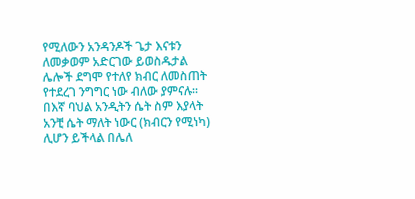የሚለውን አንዳንዶች ጌታ እናቱን ለመቃወም አድርገው ይወስዱታል ሌሎች ደግሞ የተለየ ክብር ለመስጠት የተደረገ ንግግር ነው ብለው ያምናሉ። በእኛ ባህል አንዲትን ሴት ስም እያላት አንቺ ሴት ማለት ነውር (ክብርን የሚነካ) ሊሆን ይችላል በሌለ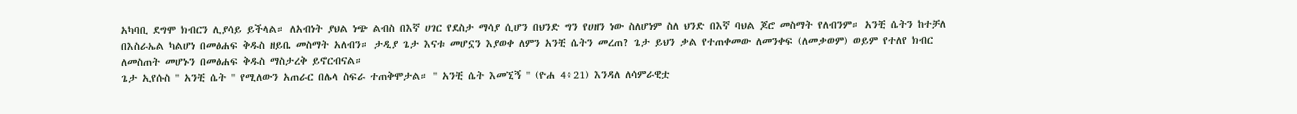አካባቢ ደግሞ ክብርን ሊያሳይ ይችላል። ለአብነት ያህል ነጭ ልብስ በእኛ ሀገር የደስታ ማሳያ ሲሆን በህንድ ግን የሀዘን ነው ስለሆነም ስለ ህንድ በእኛ ባህል ጆሮ መስማት የለብንም። አንቺ ሴትን ከተቻለ በእስራኤል ካልሆነ በመፅሐፍ ቅዱስ ዘይቤ መስማት አለብን። ታዲያ ጌታ እናቱ መሆኗን እያወቀ ለምን አንቺ ሴትን መረጠ? ጌታ ይህን ቃል የተጠቀመው ለመንቀፍ (ለመቃወም) ወይም የተለየ ክብር ለመስጠት መሆኑን በመፅሐፍ ቅዱስ ማስታረቅ ይኖርብናል።
ጌታ ኢየሱስ '' አንቺ ሴት '' የሚለውን አጠራር በሌላ ስፍራ ተጠቅሞታል። '' አንቺ ሴት እመኚኝ '' (ዮሐ 4፥21) እንዳለ ለሳምራዊቷ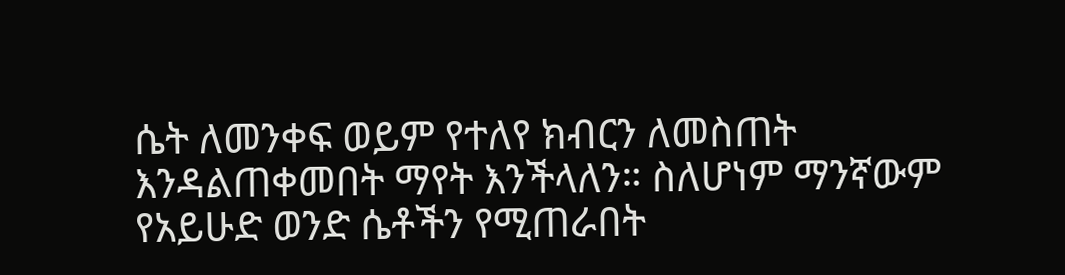ሴት ለመንቀፍ ወይም የተለየ ክብርን ለመስጠት እንዳልጠቀመበት ማየት እንችላለን። ስለሆነም ማንኛውም የአይሁድ ወንድ ሴቶችን የሚጠራበት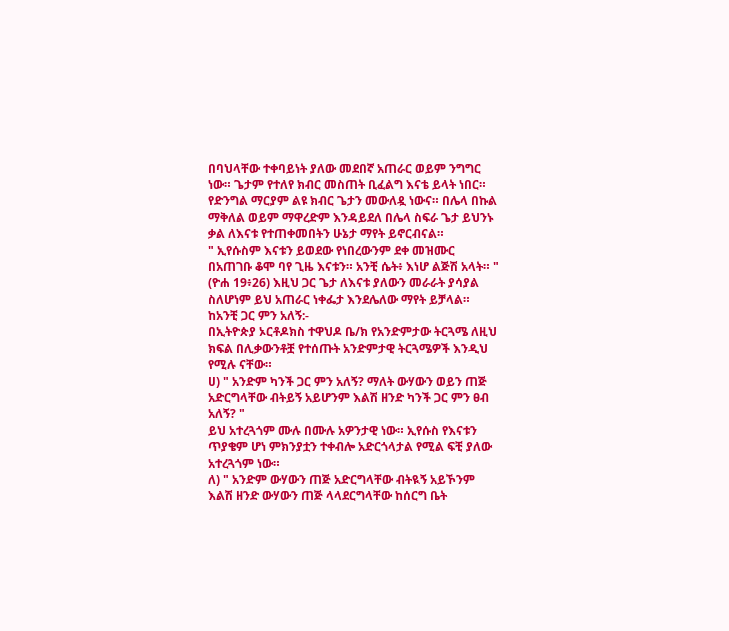በባህላቸው ተቀባይነት ያለው መደበኛ አጠራር ወይም ንግግር ነው። ጌታም የተለየ ክብር መስጠት ቢፈልግ እናቴ ይላት ነበር። የድንግል ማርያም ልዩ ክብር ጌታን መውለዷ ነውና። በሌላ በኩል ማቅለል ወይም ማዋረድም እንዳይደለ በሌላ ስፍራ ጌታ ይህንኑ ቃል ለእናቱ የተጠቀመበትን ሁኔታ ማየት ይኖርብናል።
" ኢየሱስም እናቱን ይወደው የነበረውንም ደቀ መዝሙር በአጠገቡ ቆሞ ባየ ጊዜ እናቱን። አንቺ ሴት፥ እነሆ ልጅሽ አላት። " (ዮሐ 19፥26) እዚህ ጋር ጌታ ለእናቱ ያለውን መራራት ያሳያል ስለሆነም ይህ አጠራር ነቀፌታ እንደሌለው ማየት ይቻላል።
ከአንቺ ጋር ምን አለኝ:-
በኢትዮጵያ ኦርቶዶክስ ተዋህዶ ቤ/ክ የአንድምታው ትርጓሜ ለዚህ ክፍል በሊቃውንቶቿ የተሰጡት አንድምታዊ ትርጓሜዎች እንዲህ የሚሉ ናቸው።
ሀ) " አንድም ካንች ጋር ምን አለኝ? ማለት ውሃውን ወይን ጠጅ አድርግላቸው ብትይኝ አይሆንም እልሽ ዘንድ ካንች ጋር ምን ፀብ አለኝ? "
ይህ አተረጓጎም ሙሉ በሙሉ አዎንታዊ ነው። ኢየሱስ የእናቱን ጥያቄም ሆነ ምክንያቷን ተቀብሎ አድርጎላታል የሚል ፍቺ ያለው አተረጓጎም ነው።
ለ) " አንድም ውሃውን ጠጅ አድርግላቸው ብትዪኝ አይኾንም እልሽ ዘንድ ውሃውን ጠጅ ላላደርግላቸው ከሰርግ ቤት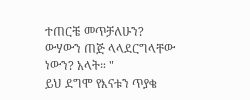ተጠርቼ መጥቻለሁን? ውሃውን ጠጅ ላላደርግላቸው ነውን? አላት። "
ይህ ደግሞ የእናቱን ጥያቄ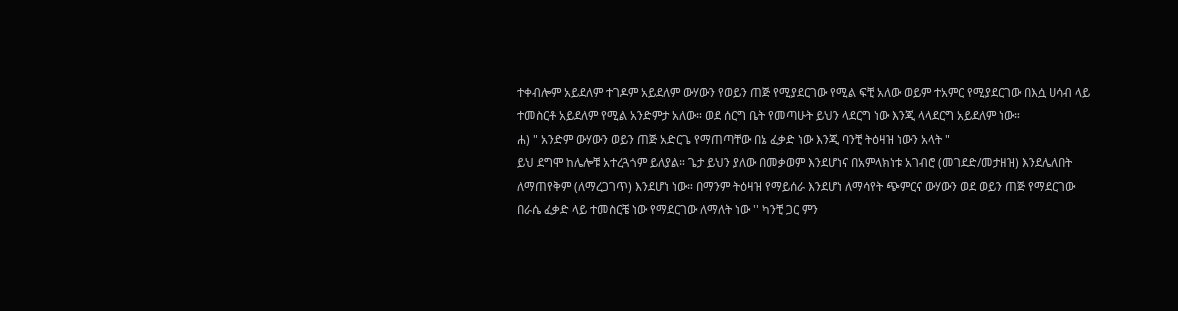ተቀብሎም አይደለም ተገዶም አይደለም ውሃውን የወይን ጠጅ የሚያደርገው የሚል ፍቺ አለው ወይም ተአምር የሚያደርገው በእሷ ሀሳብ ላይ ተመስርቶ አይደለም የሚል አንድምታ አለው። ወደ ሰርግ ቤት የመጣሁት ይህን ላደርግ ነው እንጂ ላላደርግ አይደለም ነው።
ሐ) " አንድም ውሃውን ወይን ጠጅ አድርጌ የማጠጣቸው በኔ ፈቃድ ነው እንጂ ባንቺ ትዕዛዝ ነውን አላት "
ይህ ደግሞ ከሌሎቹ አተረጓጎም ይለያል። ጌታ ይህን ያለው በመቃወም እንደሆነና በአምላክነቱ አገብሮ (መገደድ/መታዘዝ) እንደሌለበት ለማጠየቅም (ለማረጋገጥ) እንደሆነ ነው። በማንም ትዕዛዝ የማይሰራ እንደሆነ ለማሳየት ጭምርና ውሃውን ወደ ወይን ጠጅ የማደርገው በራሴ ፈቃድ ላይ ተመስርቼ ነው የማደርገው ለማለት ነው '' ካንቺ ጋር ምን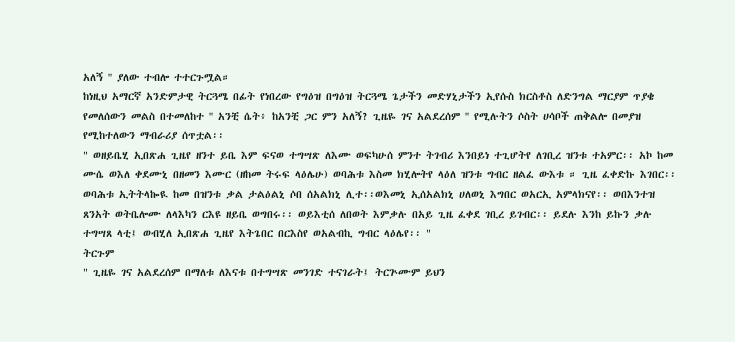አለኝ '' ያለው ተብሎ ተተርጉሟል።
ከነዚህ አማርኛ አንድምታዊ ትርጓሜ በፊት የነበረው የግዕዝ በግዕዝ ትርጓሜ ጌታችን መድሃኒታችን ኢየሱስ ክርስቶስ ለድንግል ማርያም ጥያቄ የመለሰውን መልስ በተመለከተ '' አንቺ ሴት፥ ከአንቺ ጋር ምን አለኝ? ጊዜዬ ገና አልደረሰም '' የሚሉትን ሶስት ሀሳቦች ጠቅልሎ በመያዝ የሚከተለውን ማብራሪያ ሰጥቷል፡፡
" ወዘይቤሂ ኢበጽሐ ጊዜየ ዘንተ ይቤ እም ፍናወ ተግሣጽ ለእሙ ወፍካሁሰ ምንተ ትገብሪ እንበይነ ተጊሆትየ ለገቢረ ዝንቱ ተአምር፡፡ አኮ ከመ ሙሴ ወእለ ቀደሙኒ በዘመን እሙር (ዘከመ ትሩፍ ላዕሌሁ) ወባሕቱ እስመ ክሂሎትየ ላዕለ ዝንቱ ግብር ዘልፈ ውእቱ ። ጊዜ ፈቀድኩ እገበር፡፡ ወባሕቱ ኢትትላኰዪ ከመ በዝንቱ ቃል ታልዕልኒ ሶበ ሰአልክኒ ሊተ፡፡ወእመኒ ኢሰአልክኒ ሀለወኒ እግበር ወአርኢ አምላክናየ፡፡ ወበእንተዝ ጸንአት ወትቤሎሙ ለላእካን ርእዩ ዘይቤ ወግበሩ፡፡ ወይእቲሰ ለበወት እምቃሉ በአይ ጊዜ ፈቀደ ገቢረ ይገብር፡፡ ይደሉ እንከ ይኩን ቃሉ ተግሣጸ ላቲ፤ ወብሂለ ኢበጽሐ ጊዜየ እትጌበር በርእስየ ወአልብኪ ግብር ላዕሌየ፡፡ "
ትርጉም
" ጊዜዬ ገና አልደረሰም በማለቱ ለእናቱ በተግሣጽ መንገድ ተናገራት፤ ትርጕሙም ይህን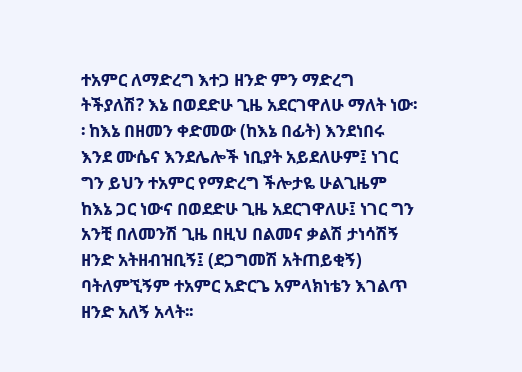ተአምር ለማድረግ እተጋ ዘንድ ምን ማድረግ ትችያለሽ? እኔ በወደድሁ ጊዜ አደርገዋለሁ ማለት ነው፡፡ ከእኔ በዘመን ቀድመው (ከእኔ በፊት) እንደነበሩ እንደ ሙሴና እንደሌሎች ነቢያት አይደለሁም፤ ነገር ግን ይህን ተአምር የማድረግ ችሎታዬ ሁልጊዜም ከእኔ ጋር ነውና በወደድሁ ጊዜ አደርገዋለሁ፤ ነገር ግን አንቺ በለመንሽ ጊዜ በዚህ በልመና ቃልሽ ታነሳሽኝ ዘንድ አትዘብዝቢኝ፤ (ደጋግመሽ አትጠይቂኝ) ባትለምኚኝም ተአምር አድርጌ አምላክነቴን እገልጥ ዘንድ አለኝ አላት፡፡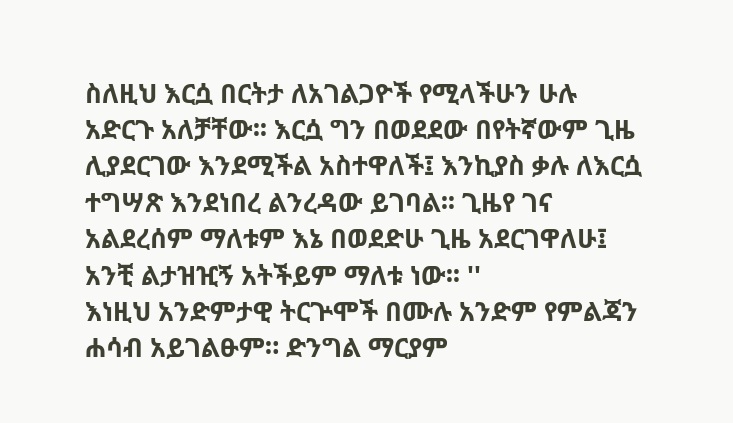ስለዚህ እርሷ በርትታ ለአገልጋዮች የሚላችሁን ሁሉ አድርጉ አለቻቸው፡፡ እርሷ ግን በወደደው በየትኛውም ጊዜ ሊያደርገው እንደሚችል አስተዋለች፤ እንኪያስ ቃሉ ለእርሷ ተግሣጽ እንደነበረ ልንረዳው ይገባል፡፡ ጊዜየ ገና አልደረሰም ማለቱም እኔ በወደድሁ ጊዜ አደርገዋለሁ፤ አንቺ ልታዝዢኝ አትችይም ማለቱ ነው፡፡ ''
እነዚህ አንድምታዊ ትርጕሞች በሙሉ አንድም የምልጃን ሐሳብ አይገልፁም። ድንግል ማርያም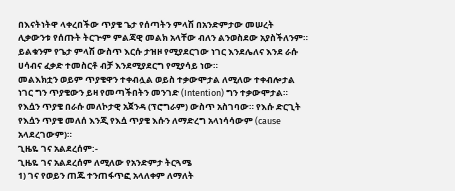በእናትነትዋ ላቀረበችው ጥያቄ ጌታ የሰጣትን ምላሽ በአንድምታው መሠረት ሊቃውንቱ የሰጡት ትርጕም ምልጃዊ መልክ አላቸው ብለን ልንወስደው አያስችለንም። ይልቁንም የጌታ ምላሽ ውስጥ እርሱ ታዝዞ የሚያደርገው ነገር እንደሌለና እንደ ራሱ ሀሳብና ፈቃድ ተመስርቶ ብቻ እንደሚያደርግ የሚያሳይ ነው።
መልእክቷን ወይም ጥያቄዋን ተቀብሏል ወይስ ተቃውሞታል ለሚለው ተቀብሎታል ነገር ግን ጥያቄውን ይዛ የመጣችበትን መንገድ (Intention) ግን ተቃውሞታል። የእሷን ጥያቄ በራሱ መለኮታዊ አጀንዳ (ፕሮግራም) ውስጥ አስገባው። የእሱ ድርጊት የእሷን ጥያቄ መለሰ እንጂ የእሷ ጥያቄ እሱን ለማድረግ አላነሳሳውም (cause አላደረገውም)።
ጊዜዬ ገና አልደረሰም:-
ጊዜዬ ገና አልደረሰም ለሚለው የአንድምታ ትርጓሜ
1) ገና የወይን ጠጁ ተንጠፋጥፎ አላለቀም ለማለት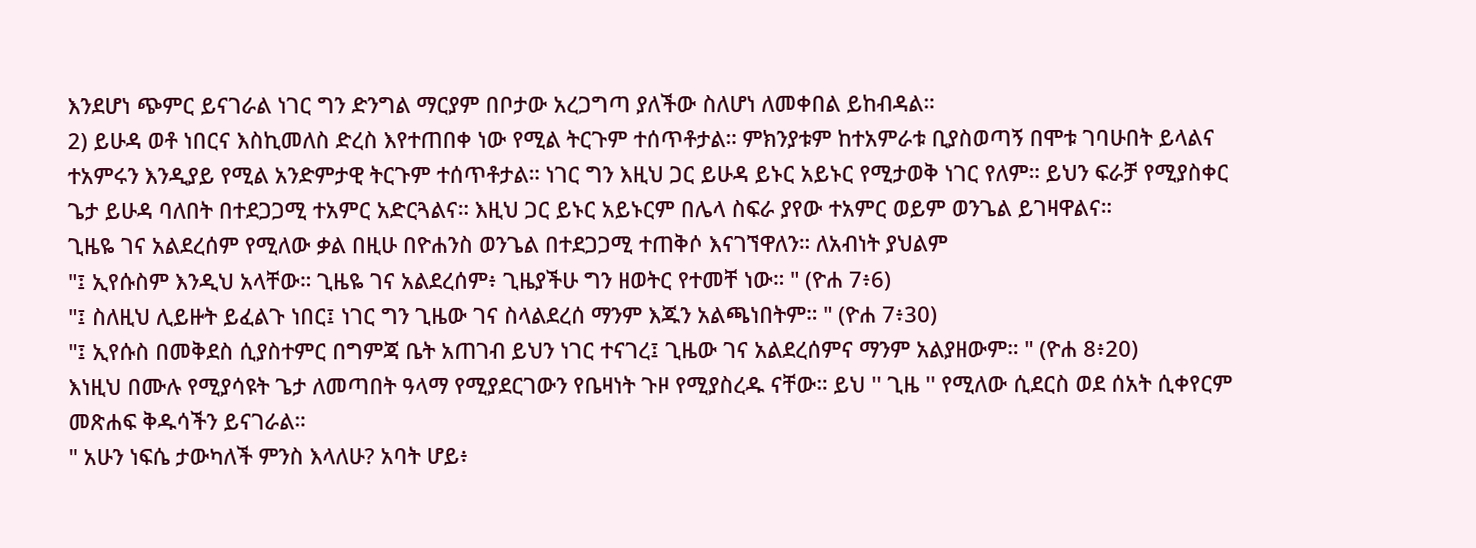እንደሆነ ጭምር ይናገራል ነገር ግን ድንግል ማርያም በቦታው አረጋግጣ ያለችው ስለሆነ ለመቀበል ይከብዳል።
2) ይሁዳ ወቶ ነበርና እስኪመለስ ድረስ እየተጠበቀ ነው የሚል ትርጉም ተሰጥቶታል። ምክንያቱም ከተአምራቱ ቢያስወጣኝ በሞቱ ገባሁበት ይላልና ተአምሩን እንዲያይ የሚል አንድምታዊ ትርጉም ተሰጥቶታል። ነገር ግን እዚህ ጋር ይሁዳ ይኑር አይኑር የሚታወቅ ነገር የለም። ይህን ፍራቻ የሚያስቀር ጌታ ይሁዳ ባለበት በተደጋጋሚ ተአምር አድርጓልና። እዚህ ጋር ይኑር አይኑርም በሌላ ስፍራ ያየው ተአምር ወይም ወንጌል ይገዛዋልና።
ጊዜዬ ገና አልደረሰም የሚለው ቃል በዚሁ በዮሐንስ ወንጌል በተደጋጋሚ ተጠቅሶ እናገኘዋለን። ለአብነት ያህልም
"፤ ኢየሱስም እንዲህ አላቸው። ጊዜዬ ገና አልደረሰም፥ ጊዜያችሁ ግን ዘወትር የተመቸ ነው። " (ዮሐ 7፥6)
"፤ ስለዚህ ሊይዙት ይፈልጉ ነበር፤ ነገር ግን ጊዜው ገና ስላልደረሰ ማንም እጁን አልጫነበትም። " (ዮሐ 7፥30)
"፤ ኢየሱስ በመቅደስ ሲያስተምር በግምጃ ቤት አጠገብ ይህን ነገር ተናገረ፤ ጊዜው ገና አልደረሰምና ማንም አልያዘውም። " (ዮሐ 8፥20)
እነዚህ በሙሉ የሚያሳዩት ጌታ ለመጣበት ዓላማ የሚያደርገውን የቤዛነት ጉዞ የሚያስረዱ ናቸው። ይህ '' ጊዜ '' የሚለው ሲደርስ ወደ ሰአት ሲቀየርም መጽሐፍ ቅዱሳችን ይናገራል።
" አሁን ነፍሴ ታውካለች ምንስ እላለሁ? አባት ሆይ፥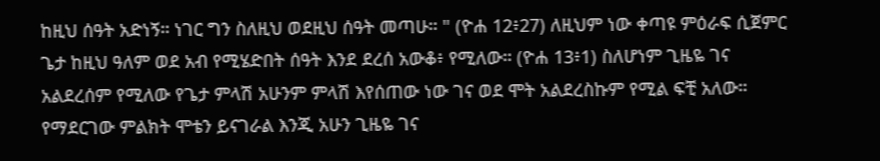ከዚህ ሰዓት አድነኝ። ነገር ግን ስለዚህ ወደዚህ ሰዓት መጣሁ። " (ዮሐ 12፥27) ለዚህም ነው ቀጣዩ ምዕራፍ ሲጀምር ጌታ ከዚህ ዓለም ወደ አብ የሚሄድበት ሰዓት እንደ ደረሰ አውቆ፥ የሚለው። (ዮሐ 13፥1) ስለሆነም ጊዜዬ ገና አልደረሰም የሚለው የጌታ ምላሽ አሁንም ምላሽ እየሰጠው ነው ገና ወደ ሞት አልደረስኩም የሚል ፍቺ አለው። የማደርገው ምልክት ሞቴን ይናገራል እንጂ አሁን ጊዜዬ ገና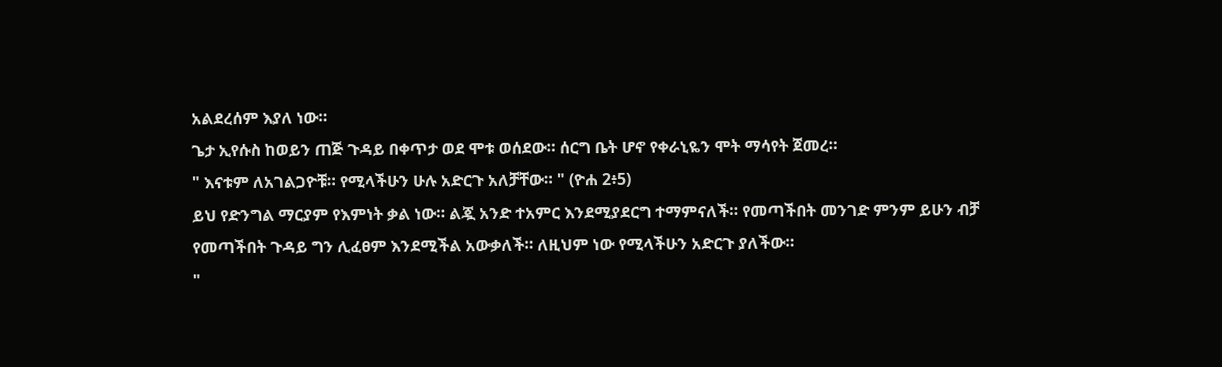አልደረሰም እያለ ነው።
ጌታ ኢየሱስ ከወይን ጠጅ ጉዳይ በቀጥታ ወደ ሞቱ ወሰደው። ሰርግ ቤት ሆኖ የቀራኒዬን ሞት ማሳየት ጀመረ።
" እናቱም ለአገልጋዮቹ። የሚላችሁን ሁሉ አድርጉ አለቻቸው። " (ዮሐ 2፥5)
ይህ የድንግል ማርያም የእምነት ቃል ነው። ልጇ አንድ ተአምር እንደሚያደርግ ተማምናለች። የመጣችበት መንገድ ምንም ይሁን ብቻ የመጣችበት ጉዳይ ግን ሊፈፀም እንደሚችል አውቃለች። ለዚህም ነው የሚላችሁን አድርጉ ያለችው።
"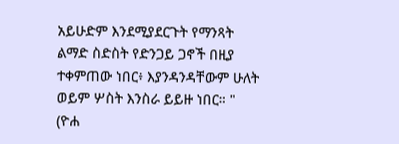አይሁድም እንደሚያደርጉት የማንጻት ልማድ ስድስት የድንጋይ ጋኖች በዚያ ተቀምጠው ነበር፥ እያንዳንዳቸውም ሁለት ወይም ሦስት እንስራ ይይዙ ነበር። " (ዮሐ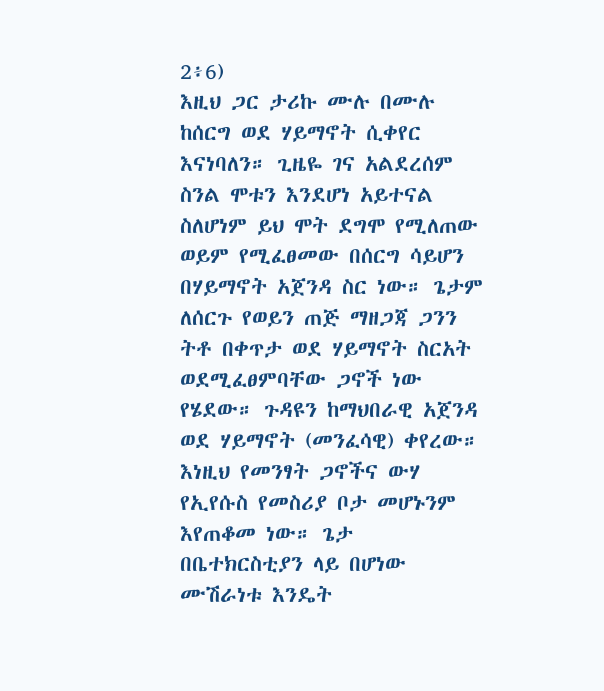2፥6)
እዚህ ጋር ታሪኩ ሙሉ በሙሉ ከሰርግ ወደ ሃይማኖት ሲቀየር እናነባለን። ጊዜዬ ገና አልደረሰም ስንል ሞቱን እንደሆነ አይተናል ስለሆነም ይህ ሞት ደግሞ የሚለጠው ወይም የሚፈፀመው በሰርግ ሳይሆን በሃይማኖት አጀንዳ ስር ነው። ጌታም ለሰርጉ የወይን ጠጅ ማዘጋጃ ጋንን ትቶ በቀጥታ ወደ ሃይማኖት ስርአት ወደሚፈፀምባቸው ጋኖች ነው የሄደው። ጉዳዩን ከማህበራዊ አጀንዳ ወደ ሃይማኖት (መንፈሳዊ) ቀየረው። እነዚህ የመንፃት ጋኖችና ውሃ የኢየሱስ የመስሪያ ቦታ መሆኑንም እየጠቆመ ነው። ጌታ በቤተክርስቲያን ላይ በሆነው ሙሽራነቱ እንዴት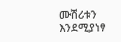ሙሽሪቱን እንደሚያነፃ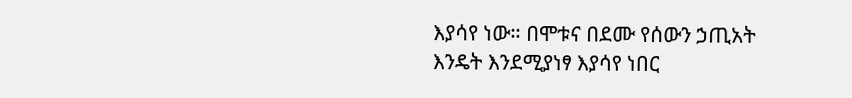እያሳየ ነው። በሞቱና በደሙ የሰውን ኃጢአት እንዴት እንደሚያነፃ እያሳየ ነበር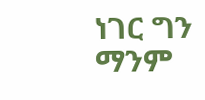ነገር ግን ማንም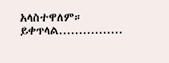አላስተዋለም።
ይቀጥላል................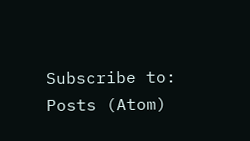Subscribe to:
Posts (Atom)